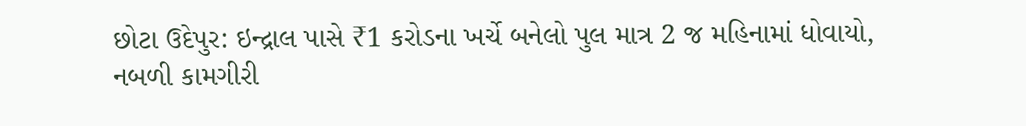છોટા ઉદેપુર: ઇન્દ્રાલ પાસે ₹1 કરોડના ખર્ચે બનેલો પુલ માત્ર 2 જ મહિનામાં ધોવાયો, નબળી કામગીરી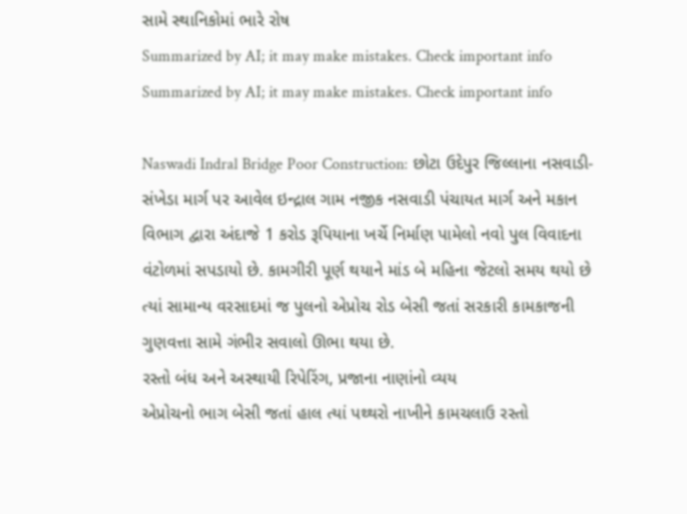સામે સ્થાનિકોમાં ભારે રોષ
Summarized by AI; it may make mistakes. Check important info
Summarized by AI; it may make mistakes. Check important info

Naswadi Indral Bridge Poor Construction: છોટા ઉદેપુર જિલ્લાના નસવાડી-સંખેડા માર્ગ પર આવેલ ઇન્દ્રાલ ગામ નજીક નસવાડી પંચાયત માર્ગ અને મકાન વિભાગ દ્વારા અંદાજે 1 કરોડ રૂપિયાના ખર્ચે નિર્માણ પામેલો નવો પુલ વિવાદના વંટોળમાં સપડાયો છે. કામગીરી પૂર્ણ થયાને માંડ બે મહિના જેટલો સમય થયો છે ત્યાં સામાન્ય વરસાદમાં જ પુલનો એપ્રોચ રોડ બેસી જતાં સરકારી કામકાજની ગુણવત્તા સામે ગંભીર સવાલો ઊભા થયા છે.
રસ્તો બંધ અને અસ્થાયી રિપેરિંગ, પ્રજાના નાણાંનો વ્યય
એપ્રોચનો ભાગ બેસી જતાં હાલ ત્યાં પથ્થરો નાખીને કામચલાઉ રસ્તો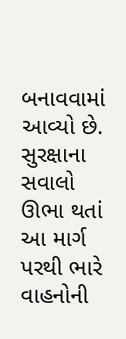બનાવવામાં આવ્યો છે. સુરક્ષાના સવાલો ઊભા થતાં આ માર્ગ પરથી ભારે વાહનોની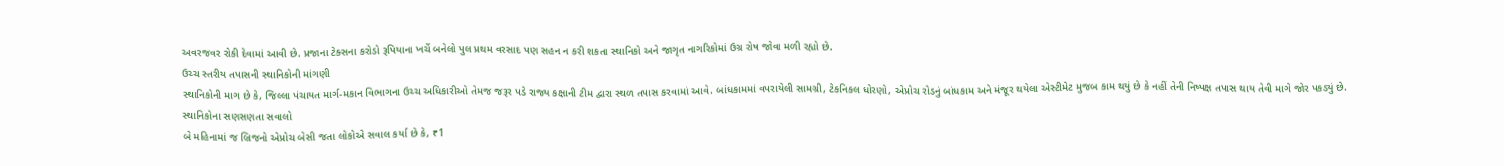અવરજવર રોકી દેવામાં આવી છે. પ્રજાના ટેક્સના કરોડો રૂપિયાના ખર્ચે બનેલો પુલ પ્રથમ વરસાદ પણ સહન ન કરી શકતા સ્થાનિકો અને જાગૃત નાગરિકોમાં ઉગ્ર રોષ જોવા મળી રહ્યો છે.
ઉચ્ચ સ્તરીય તપાસની સ્થાનિકોની માંગણી
સ્થાનિકોની માગ છે કે, જિલ્લા પંચાયત માર્ગ-મકાન વિભાગના ઉચ્ચ અધિકારીઓ તેમજ જરૂર પડે રાજ્ય કક્ષાની ટીમ દ્વારા સ્થળ તપાસ કરવામાં આવે. બાંધકામમાં વપરાયેલી સામગ્રી, ટેકનિકલ ધોરણો, એપ્રોચ રોડનું બાંધકામ અને મંજૂર થયેલા એસ્ટીમેટ મુજબ કામ થયું છે કે નહીં તેની નિષ્પક્ષ તપાસ થાય તેવી માગે જોર પકડ્યું છે.
સ્થાનિકોના સણસણતા સવાલો
બે મહિનામાં જ બ્રિજનો એપ્રોચ બેસી જતા લોકોએ સવાલ કર્યા છે કે, ₹1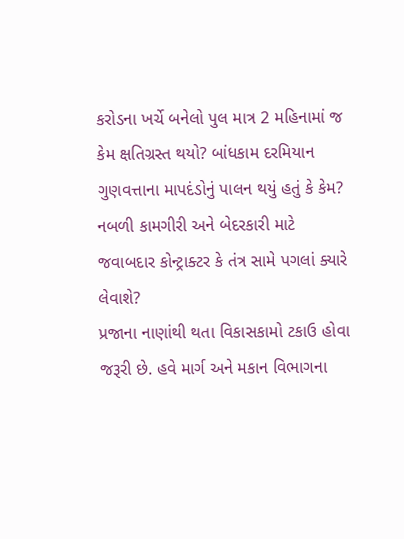કરોડના ખર્ચે બનેલો પુલ માત્ર 2 મહિનામાં જ કેમ ક્ષતિગ્રસ્ત થયો? બાંધકામ દરમિયાન ગુણવત્તાના માપદંડોનું પાલન થયું હતું કે કેમ? નબળી કામગીરી અને બેદરકારી માટે જવાબદાર કોન્ટ્રાક્ટર કે તંત્ર સામે પગલાં ક્યારે લેવાશે?
પ્રજાના નાણાંથી થતા વિકાસકામો ટકાઉ હોવા જરૂરી છે. હવે માર્ગ અને મકાન વિભાગના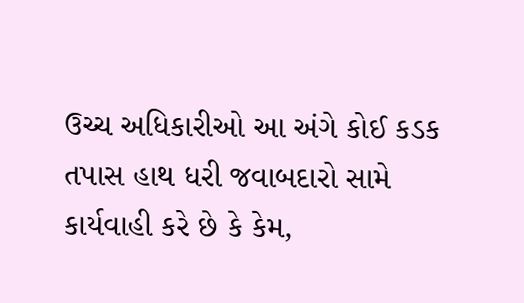ઉચ્ચ અધિકારીઓ આ અંગે કોઈ કડક તપાસ હાથ ધરી જવાબદારો સામે કાર્યવાહી કરે છે કે કેમ,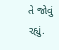તે જોવું રહ્યું.